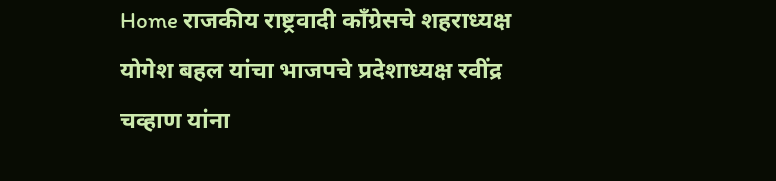Home राजकीय राष्ट्रवादी काँग्रेसचे शहराध्यक्ष योगेश बहल यांचा भाजपचे प्रदेशाध्यक्ष रवींद्र चव्हाण यांना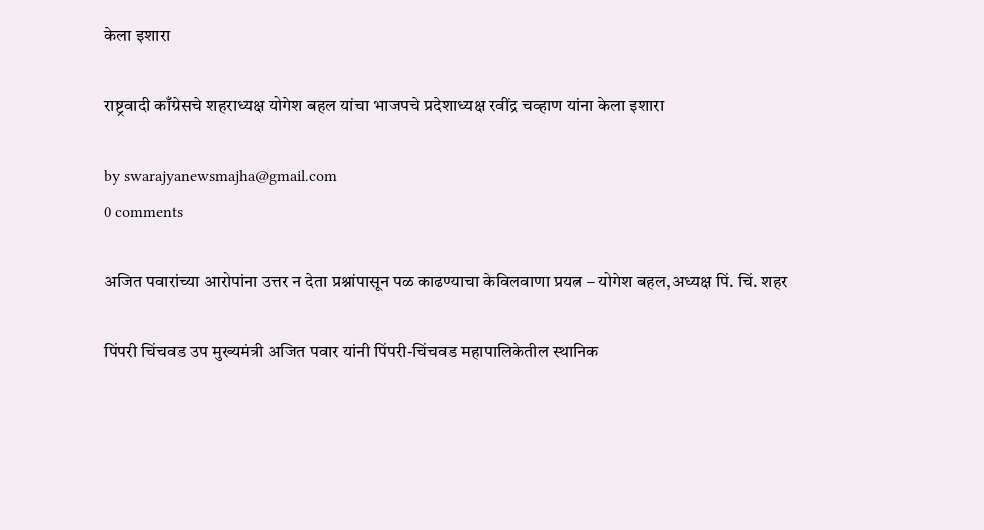केला इशारा

राष्ट्रवादी काँग्रेसचे शहराध्यक्ष योगेश बहल यांचा भाजपचे प्रदेशाध्यक्ष रवींद्र चव्हाण यांना केला इशारा

by swarajyanewsmajha@gmail.com
0 comments

अजित पवारांच्या आरोपांना उत्तर न देता प्रश्नांपासून पळ काढण्याचा केविलवाणा प्रयत्न – योगेश बहल,अध्यक्ष पिं. चिं. शहर

पिंपरी चिंचवड उप मुख्यमंत्री अजित पवार यांनी पिंपरी-चिंचवड महापालिकेतील स्थानिक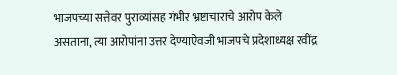भाजपच्या सत्तेवर पुराव्यांसह गंभीर भ्रष्टाचाराचे आरोप केले असताना, त्या आरोपांना उत्तर देण्याऐवजी भाजपचे प्रदेशाध्यक्ष रवींद्र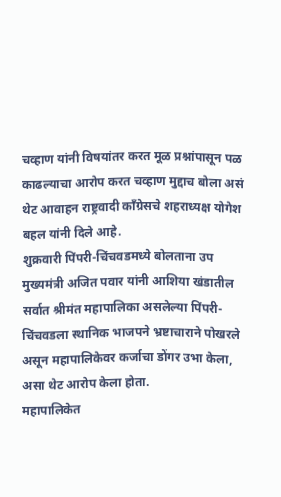चव्हाण यांनी विषयांतर करत मूळ प्रश्नांपासून पळ काढल्याचा आरोप करत चव्हाण मुद्दाच बोला असं थेट आवाहन राष्ट्रवादी काँग्रेसचे शहराध्यक्ष योगेश बहल यांनी दिले आहे.
शुक्रवारी पिंपरी-चिंचवडमध्ये बोलताना उप मुख्यमंत्री अजित पवार यांनी आशिया खंडातील सर्वात श्रीमंत महापालिका असलेल्या पिंपरी-चिंचवडला स्थानिक भाजपने भ्रष्टाचाराने पोखरले असून महापालिकेवर कर्जाचा डोंगर उभा केला, असा थेट आरोप केला होता.
महापालिकेत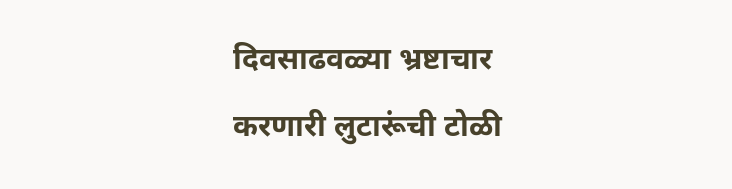दिवसाढवळ्या भ्रष्टाचार करणारी लुटारूंची टोळी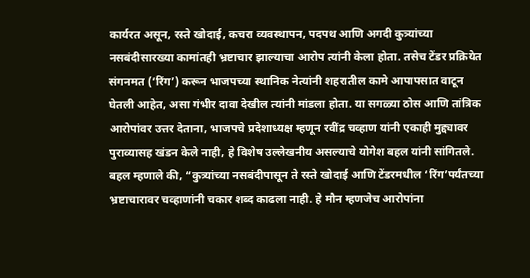कार्यरत असून, रस्ते खोदाई, कचरा व्यवस्थापन, पदपथ आणि अगदी कुत्र्यांच्या नसबंदीसारख्या कामांतही भ्रष्टाचार झाल्याचा आरोप त्यांनी केला होता. तसेच टेंडर प्रक्रियेत संगनमत (‘रिंग’) करून भाजपच्या स्थानिक नेत्यांनी शहरातील कामे आपापसात वाटून घेतली आहेत, असा गंभीर दावा देखील त्यांनी मांडला होता. या सगळ्या ठोस आणि तांत्रिक आरोपांवर उत्तर देताना, भाजपचे प्रदेशाध्यक्ष म्हणून रवींद्र चव्हाण यांनी एकाही मुद्द्यावर पुराव्यासह खंडन केले नाही, हे विशेष उल्लेखनीय असल्याचे योगेश बहल यांनी सांगितले.
बहल म्हणाले की, “कुत्र्यांच्या नसबंदीपासून ते रस्ते खोदाई आणि टेंडरमधील ‘रिंग’पर्यंतच्या भ्रष्टाचारावर चव्हाणांनी चकार शब्द काढला नाही. हे मौन म्हणजेच आरोपांना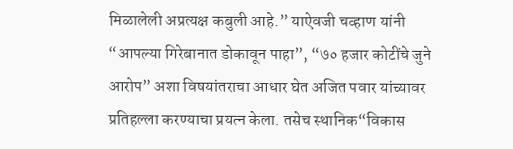मिळालेली अप्रत्यक्ष कबुली आहे.” याऐवजी चव्हाण यांनी “आपल्या गिरेबानात डोकावून पाहा”, “७० हजार कोटींचे जुने आरोप” अशा विषयांतराचा आधार घेत अजित पवार यांच्यावर प्रतिहल्ला करण्याचा प्रयत्न केला. तसेच स्थानिक“विकास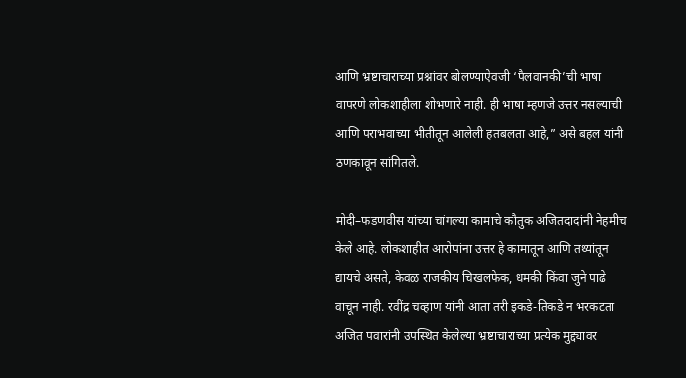आणि भ्रष्टाचाराच्या प्रश्नांवर बोलण्याऐवजी ‘पैलवानकी’ची भाषा वापरणे लोकशाहीला शोभणारे नाही. ही भाषा म्हणजे उत्तर नसल्याची आणि पराभवाच्या भीतीतून आलेली हतबलता आहे,” असे बहल यांनी ठणकावून सांगितले.

मोदी–फडणवीस यांच्या चांगल्या कामाचे कौतुक अजितदादांनी नेहमीच केले आहे. लोकशाहीत आरोपांना उत्तर हे कामातून आणि तथ्यांतून द्यायचे असते, केवळ राजकीय चिखलफेक, धमकी किंवा जुने पाढे वाचून नाही. रवींद्र चव्हाण यांनी आता तरी इकडे-तिकडे न भरकटता अजित पवारांनी उपस्थित केलेल्या भ्रष्टाचाराच्या प्रत्येक मुद्द्यावर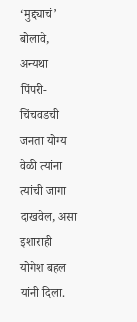‘मुद्द्याचं’ बोलावे, अन्यथा पिंपरी-चिंचवडची जनता योग्य वेळी त्यांना त्यांची जागा दाखवेल, असा इशाराही योगेश बहल यांनी दिला.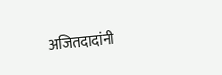अजितदादांनी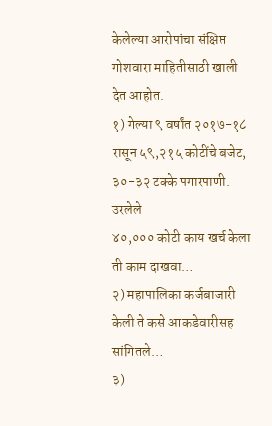केलेल्या आरोपांचा संक्षिप्त गोशवारा माहितीसाठी खाली देत आहोत.
१) गेल्या ९ वर्षांत २०१७-१८ रासून ५९,२१५ कोटींचे बजेट, ३०-३२ टक्के पगारपाणी. उरलेले
४०,००० कोटी काय खर्च केला ती काम दाखवा…
२) महापालिका कर्जबाजारी केली ते कसे आकडेवारीसह सांगितले…
३)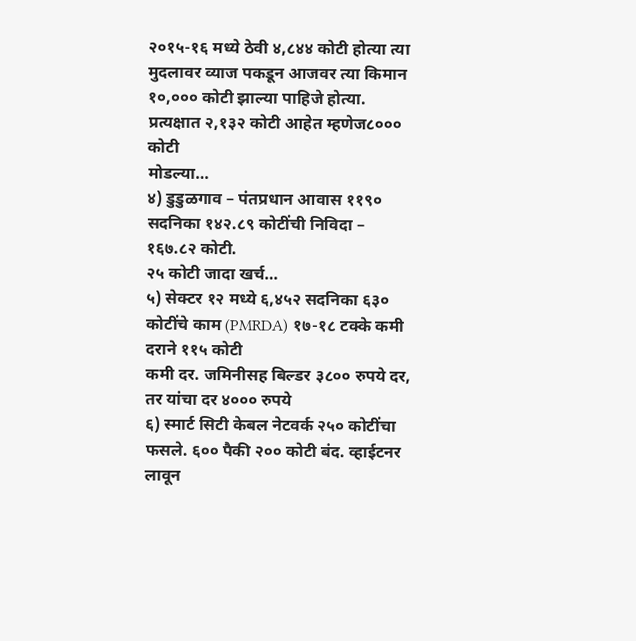२०१५-१६ मध्ये ठेवी ४,८४४ कोटी होत्या त्या मुदलावर व्याज पकडून आजवर त्या किमान
१०,००० कोटी झाल्या पाहिजे होत्या. प्रत्यक्षात २,१३२ कोटी आहेत म्हणेज८००० कोटी
मोडल्या…
४) डुडुळगाव – पंतप्रधान आवास ११९० सदनिका १४२.८९ कोटींची निविदा – १६७.८२ कोटी.
२५ कोटी जादा खर्च…
५) सेक्टर १२ मध्ये ६,४५२ सदनिका ६३० कोटींचे काम (PMRDA) १७-१८ टक्के कमी दराने ११५ कोटी
कमी दर. जमिनीसह बिल्डर ३८०० रुपये दर, तर यांचा दर ४००० रुपये
६) स्मार्ट सिटी केबल नेटवर्क २५० कोटींचा फसले. ६०० पैकी २०० कोटी बंद. व्हाईटनर लावून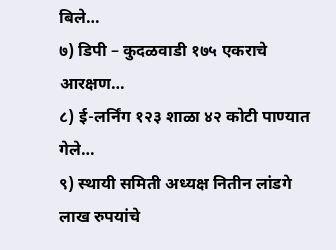बिले…
७) डिपी – कुदळवाडी १७५ एकराचे आरक्षण…
८) ई-लर्निंग १२३ शाळा ४२ कोटी पाण्यात गेले…
९) स्थायी समिती अध्यक्ष नितीन लांडगे लाख रुपयांचे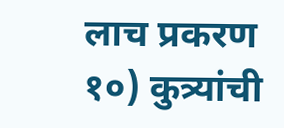लाच प्रकरण
१०) कुत्र्यांची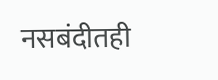नसबंदीतही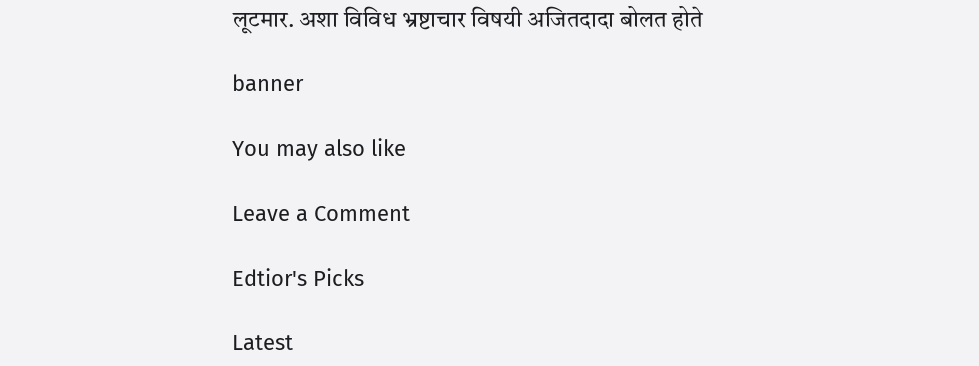लूटमार. अशा विविध भ्रष्टाचार विषयी अजितदादा बोलत होते

banner

You may also like

Leave a Comment

Edtior's Picks

Latest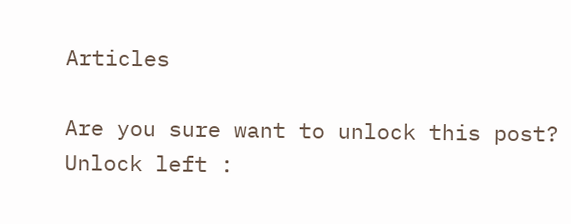Articles

Are you sure want to unlock this post?
Unlock left :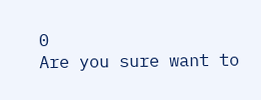0
Are you sure want to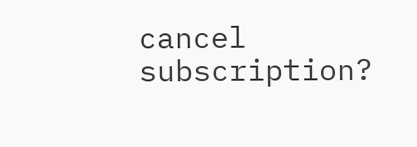cancel subscription?